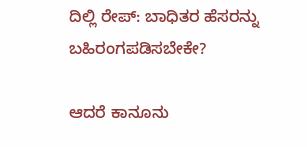ದಿಲ್ಲಿ ರೇಪ್: ಬಾಧಿತರ ಹೆಸರನ್ನು ಬಹಿರಂಗಪಡಿಸಬೇಕೇ?

ಆದರೆ ಕಾನೂನು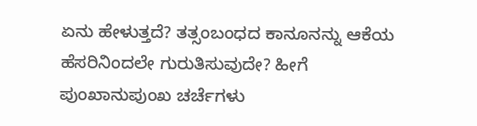ಏನು ಹೇಳುತ್ತದೆ? ತತ್ಸಂಬಂಧದ ಕಾನೂನನ್ನು ಆಕೆಯ ಹೆಸರಿನಿಂದಲೇ ಗುರುತಿಸುವುದೇ? ಹೀಗೆ ಪುಂಖಾನುಪುಂಖ ಚರ್ಚೆಗಳು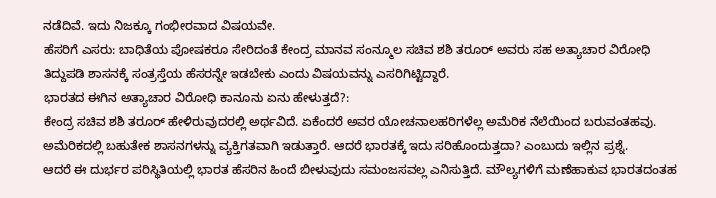ನಡೆದಿವೆ. ಇದು ನಿಜಕ್ಕೂ ಗಂಭೀರವಾದ ವಿಷಯವೇ.
ಹೆಸರಿಗೆ ಎಸರು: ಬಾಧಿತೆಯ ಪೋಷಕರೂ ಸೇರಿದಂತೆ ಕೇಂದ್ರ ಮಾನವ ಸಂನ್ಮೂಲ ಸಚಿವ ಶಶಿ ತರೂರ್ ಅವರು ಸಹ ಅತ್ಯಾಚಾರ ವಿರೋಧಿ ತಿದ್ದುಪಡಿ ಶಾಸನಕ್ಕೆ ಸಂತ್ರಸ್ತೆಯ ಹೆಸರನ್ನೇ ಇಡಬೇಕು ಎಂದು ವಿಷಯವನ್ನು ಎಸರಿಗಿಟ್ಟಿದ್ದಾರೆ.
ಭಾರತದ ಈಗಿನ ಅತ್ಯಾಚಾರ ವಿರೋಧಿ ಕಾನೂನು ಏನು ಹೇಳುತ್ತದೆ?:
ಕೇಂದ್ರ ಸಚಿವ ಶಶಿ ತರೂರ್ ಹೇಳಿರುವುದರಲ್ಲಿ ಅರ್ಥವಿದೆ. ಏಕೆಂದರೆ ಅವರ ಯೋಚನಾಲಹರಿಗಳೆಲ್ಲ ಅಮೆರಿಕ ನೆಲೆಯಿಂದ ಬರುವಂತಹವು. ಅಮೆರಿಕದಲ್ಲಿ ಬಹುತೇಕ ಶಾಸನಗಳನ್ನು ವ್ಯಕ್ತಿಗತವಾಗಿ ಇಡುತ್ತಾರೆ. ಆದರೆ ಭಾರತಕ್ಕೆ ಇದು ಸರಿಹೊಂದುತ್ತದಾ? ಎಂಬುದು ಇಲ್ಲಿನ ಪ್ರಶ್ನೆ.
ಆದರೆ ಈ ದುರ್ಭರ ಪರಿಸ್ಥಿತಿಯಲ್ಲಿ ಭಾರತ ಹೆಸರಿನ ಹಿಂದೆ ಬೀಳುವುದು ಸಮಂಜಸವಲ್ಲ ಎನಿಸುತ್ತಿದೆ. ಮೌಲ್ಯಗಳಿಗೆ ಮಣೆಹಾಕುವ ಭಾರತದಂತಹ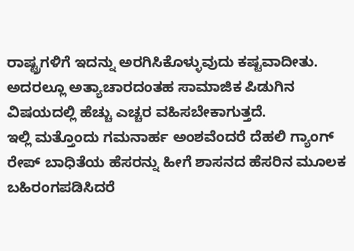ರಾಷ್ಟ್ರಗಳಿಗೆ ಇದನ್ನು ಅರಗಿಸಿಕೊಳ್ಳುವುದು ಕಷ್ಟವಾದೀತು. ಅದರಲ್ಲೂ ಅತ್ಯಾಚಾರದಂತಹ ಸಾಮಾಜಿಕ ಪಿಡುಗಿನ ವಿಷಯದಲ್ಲಿ ಹೆಚ್ಚು ಎಚ್ಚರ ವಹಿಸಬೇಕಾಗುತ್ತದೆ.
ಇಲ್ಲಿ ಮತ್ತೊಂದು ಗಮನಾರ್ಹ ಅಂಶವೆಂದರೆ ದೆಹಲಿ ಗ್ಯಾಂಗ್ ರೇಪ್ ಬಾಧಿತೆಯ ಹೆಸರನ್ನು ಹೀಗೆ ಶಾಸನದ ಹೆಸರಿನ ಮೂಲಕ ಬಹಿರಂಗಪಡಿಸಿದರೆ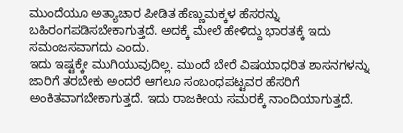ಮುಂದೆಯೂ ಅತ್ಯಾಚಾರ ಪೀಡಿತ ಹೆಣ್ಣುಮಕ್ಕಳ ಹೆಸರನ್ನು ಬಹಿರಂಗಪಡಿಸಬೇಕಾಗುತ್ತದೆ. ಅದಕ್ಕೆ ಮೇಲೆ ಹೇಳಿದ್ದು ಭಾರತಕ್ಕೆ ಇದು ಸಮಂಜಸವಾಗದು ಎಂದು.
ಇದು ಇಷ್ಟಕ್ಕೇ ಮುಗಿಯುವುದಿಲ್ಲ. ಮುಂದೆ ಬೇರೆ ವಿಷಯಾಧರಿತ ಶಾಸನಗಳನ್ನು ಜಾರಿಗೆ ತರಬೇಕು ಅಂದರೆ ಆಗಲೂ ಸಂಬಂಧಪಟ್ಟವರ ಹೆಸರಿಗೆ ಅಂಕಿತವಾಗಬೇಕಾಗುತ್ತದೆ. ಇದು ರಾಜಕೀಯ ಸಮರಕ್ಕೆ ನಾಂದಿಯಾಗುತ್ತದೆ.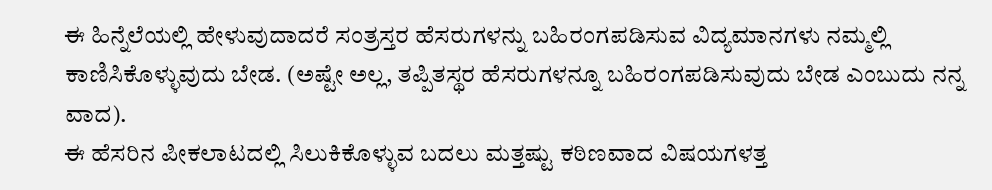ಈ ಹಿನ್ನೆಲೆಯಲ್ಲಿ ಹೇಳುವುದಾದರೆ ಸಂತ್ರಸ್ತರ ಹೆಸರುಗಳನ್ನು ಬಹಿರಂಗಪಡಿಸುವ ವಿದ್ಯಮಾನಗಳು ನಮ್ಮಲ್ಲಿ ಕಾಣಿಸಿಕೊಳ್ಳುವುದು ಬೇಡ. (ಅಷ್ಟೇ ಅಲ್ಲ, ತಪ್ಪಿತಸ್ಥರ ಹೆಸರುಗಳನ್ನೂ ಬಹಿರಂಗಪಡಿಸುವುದು ಬೇಡ ಎಂಬುದು ನನ್ನ ವಾದ).
ಈ ಹೆಸರಿನ ಪೀಕಲಾಟದಲ್ಲಿ ಸಿಲುಕಿಕೊಳ್ಳುವ ಬದಲು ಮತ್ತಷ್ಟು ಕಠಿಣವಾದ ವಿಷಯಗಳತ್ತ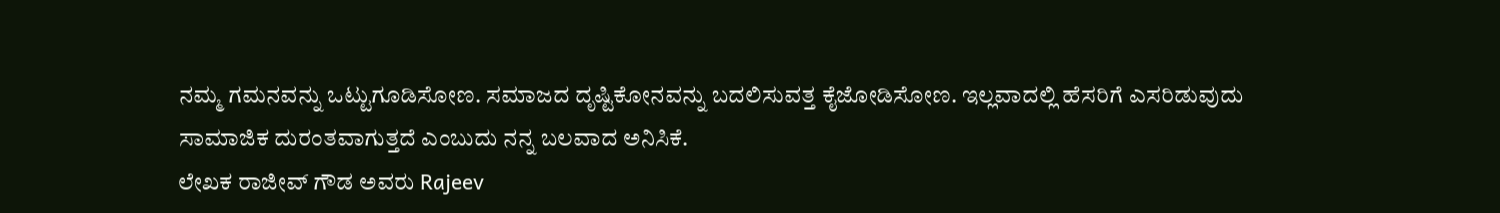ನಮ್ಮ ಗಮನವನ್ನು ಒಟ್ಟುಗೂಡಿಸೋಣ. ಸಮಾಜದ ದೃಷ್ಟಿಕೋನವನ್ನು ಬದಲಿಸುವತ್ತ ಕೈಜೋಡಿಸೋಣ. ಇಲ್ಲವಾದಲ್ಲಿ ಹೆಸರಿಗೆ ಎಸರಿಡುವುದು ಸಾಮಾಜಿಕ ದುರಂತವಾಗುತ್ತದೆ ಎಂಬುದು ನನ್ನ ಬಲವಾದ ಅನಿಸಿಕೆ.
ಲೇಖಕ ರಾಜೀವ್ ಗೌಡ ಅವರು Rajeev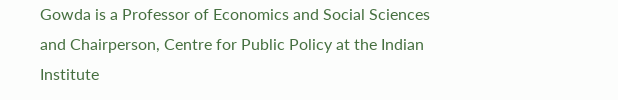Gowda is a Professor of Economics and Social Sciences and Chairperson, Centre for Public Policy at the Indian Institute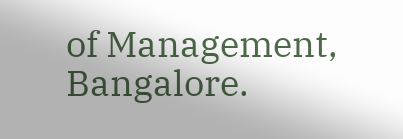of Management, Bangalore.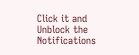Click it and Unblock the Notifications